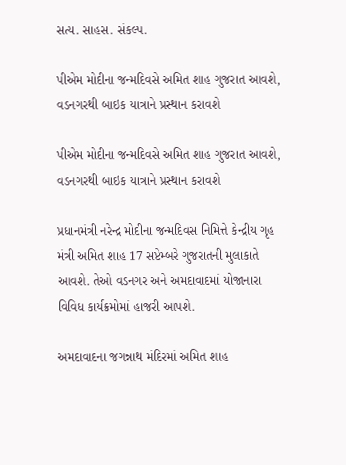સત્ય. સાહસ. સંકલ્પ.

પીએમ મોદીના જન્મદિવસે અમિત શાહ ગુજરાત આવશે, વડનગરથી બાઇક યાત્રાને પ્રસ્થાન કરાવશે

પીએમ મોદીના જન્મદિવસે અમિત શાહ ગુજરાત આવશે, વડનગરથી બાઇક યાત્રાને પ્રસ્થાન કરાવશે

પ્રધાનમંત્રી નરેન્દ્ર મોદીના જન્મદિવસ નિમિત્તે કેન્દ્રીય ગૃહ મંત્રી અમિત શાહ 17 સપ્ટેમ્બરે ગુજરાતની મુલાકાતે આવશે. તેઓ વડનગર અને અમદાવાદમાં યોજાનારા વિવિધ કાર્યક્રમોમાં હાજરી આપશે.

અમદાવાદના જગન્નાથ મંદિરમાં અમિત શાહ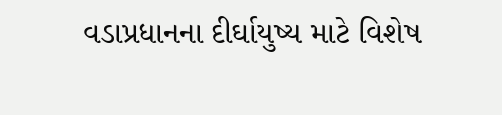વડાપ્રધાનના દીર્ઘાયુષ્ય માટે વિશેષ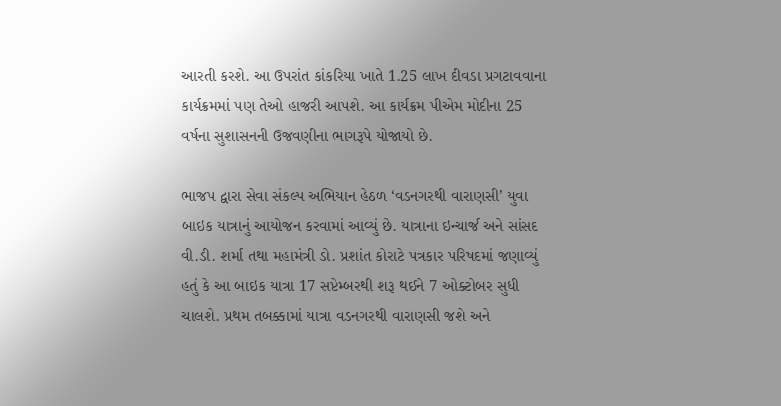આરતી કરશે. આ ઉપરાંત કાંકરિયા ખાતે 1.25 લાખ દીવડા પ્રગટાવવાના કાર્યક્રમમાં પણ તેઓ હાજરી આપશે. આ કાર્યક્રમ પીએમ મોદીના 25 વર્ષના સુશાસનની ઉજવણીના ભાગરૂપે યોજાયો છે.

ભાજપ દ્વારા સેવા સંકલ્પ અભિયાન હેઠળ ‘વડનગરથી વારાણસી’ યુવા બાઇક યાત્રાનું આયોજન કરવામાં આવ્યું છે. યાત્રાના ઇન્ચાર્જ અને સાંસદ વી.ડી. શર્મા તથા મહામંત્રી ડો. પ્રશાંત કોરાટે પત્રકાર પરિષદમાં જણાવ્યું હતું કે આ બાઇક યાત્રા 17 સપ્ટેમ્બરથી શરૂ થઈને 7 ઓક્ટોબર સુધી ચાલશે. પ્રથમ તબક્કામાં યાત્રા વડનગરથી વારાણસી જશે અને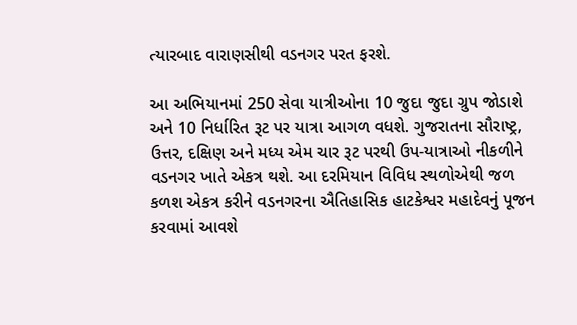ત્યારબાદ વારાણસીથી વડનગર પરત ફરશે.

આ અભિયાનમાં 250 સેવા યાત્રીઓના 10 જુદા જુદા ગ્રુપ જોડાશે અને 10 નિર્ધારિત રૂટ પર યાત્રા આગળ વધશે. ગુજરાતના સૌરાષ્ટ્ર, ઉત્તર, દક્ષિણ અને મધ્ય એમ ચાર રૂટ પરથી ઉપ-યાત્રાઓ નીકળીને વડનગર ખાતે એકત્ર થશે. આ દરમિયાન વિવિધ સ્થળોએથી જળ કળશ એકત્ર કરીને વડનગરના ઐતિહાસિક હાટકેશ્વર મહાદેવનું પૂજન કરવામાં આવશે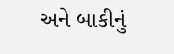અને બાકીનું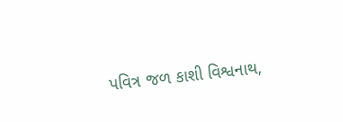પવિત્ર જળ કાશી વિશ્વનાથ,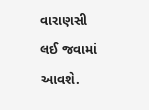વારાણસી લઈ જવામાં આવશે.